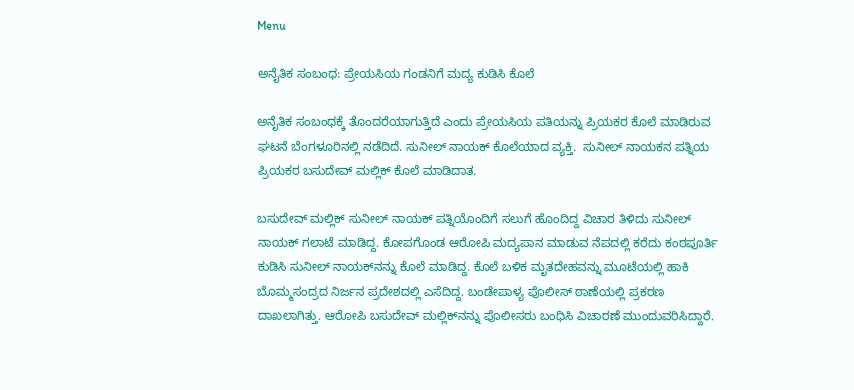Menu

ಅನೈತಿಕ ಸಂಬಂಧ: ಪ್ರೇಯಸಿಯ ಗಂಡನಿಗೆ ಮದ್ಯ ಕುಡಿಸಿ ಕೊಲೆ

ಅನೈತಿಕ ಸಂಬಂಧಕ್ಕೆ ತೊಂದರೆಯಾಗುತ್ತಿದೆ ಎಂದು ಪ್ರೇಯಸಿಯ ಪತಿಯನ್ನು ಪ್ರಿಯಕರ ಕೊಲೆ ಮಾಡಿರುವ ಘಟನೆ ಬೆಂಗಳೂರಿನಲ್ಲಿ ನಡೆದಿದೆ. ಸುನೀಲ್ ನಾಯಕ್ ಕೊಲೆಯಾದ ವ್ಯಕ್ತಿ.  ಸುನೀಲ್‌ ನಾಯಕನ ಪತ್ನಿಯ ಪ್ರಿಯಕರ ಬಸುದೇವ್ ಮಲ್ಲಿಕ್ ಕೊಲೆ ಮಾಡಿದಾತ.

ಬಸುದೇವ್ ಮಲ್ಲಿಕ್ ಸುನೀಲ್ ನಾಯಕ್ ಪತ್ನಿಯೊಂದಿಗೆ ಸಲುಗೆ ಹೊಂದಿದ್ದ ವಿಚಾರ ತಿಳಿದು ಸುನೀಲ್ ನಾಯಕ್ ಗಲಾಟೆ ಮಾಡಿದ್ದ. ಕೋಪಗೊಂಡ ಆರೋಪಿ ಮದ್ಯಪಾನ ಮಾಡುವ ನೆಪದಲ್ಲಿ ಕರೆದು ಕಂಠಪೂರ್ತಿ ಕುಡಿಸಿ ಸುನೀಲ್ ನಾಯಕ್‌ನನ್ನು ಕೊಲೆ ಮಾಡಿದ್ದ. ಕೊಲೆ ಬಳಿಕ ಮೃತದೇಹವನ್ನು ಮೂಟೆಯಲ್ಲಿ ಹಾಕಿ ಬೊಮ್ಮಸಂದ್ರದ ನಿರ್ಜನ ಪ್ರದೇಶದಲ್ಲಿ ಎಸೆದಿದ್ದ. ಬಂಡೇಪಾಳ್ಯ ಪೊಲೀಸ್ ಠಾಣೆಯಲ್ಲಿ ಪ್ರಕರಣ ದಾಖಲಾಗಿತ್ತು. ಆರೋಪಿ ಬಸುದೇವ್ ಮಲ್ಲಿಕ್‌ನನ್ನು ಪೊಲೀಸರು ಬಂಧಿಸಿ ವಿಚಾರಣೆ ಮುಂದುವರಿಸಿದ್ದಾರೆ.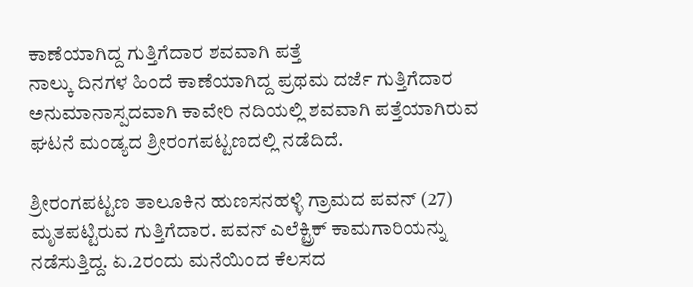ಕಾಣೆಯಾಗಿದ್ದ ಗುತ್ತಿಗೆದಾರ ಶವವಾಗಿ ಪತ್ತೆ
ನಾಲ್ಕು ದಿನಗಳ ಹಿಂದೆ ಕಾಣೆಯಾಗಿದ್ದ ಪ್ರಥಮ ದರ್ಜೆ ಗುತ್ತಿಗೆದಾರ ಅನುಮಾನಾಸ್ಪದವಾಗಿ ಕಾವೇರಿ ನದಿಯಲ್ಲಿ ಶವವಾಗಿ ಪತ್ತೆಯಾಗಿರುವ ಘಟನೆ ಮಂಡ್ಯದ ಶ್ರೀರಂಗಪಟ್ಟಣದಲ್ಲಿ ನಡೆದಿದೆ.

ಶ್ರೀರಂಗಪಟ್ಟಣ ತಾಲೂಕಿನ ಹುಣಸನಹಳ್ಳಿ ಗ್ರಾಮದ ಪವನ್ (27) ಮೃತಪಟ್ಟಿರುವ ಗುತ್ತಿಗೆದಾರ. ಪವನ್ ಎಲೆಕ್ಟ್ರಿಕ್ ಕಾಮಗಾರಿಯನ್ನು ನಡೆಸುತ್ತಿದ್ದ. ಏ.2ರಂದು ಮನೆಯಿಂದ ಕೆಲಸದ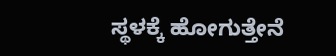ಸ್ಥಳಕ್ಕೆ ಹೋಗುತ್ತೇನೆ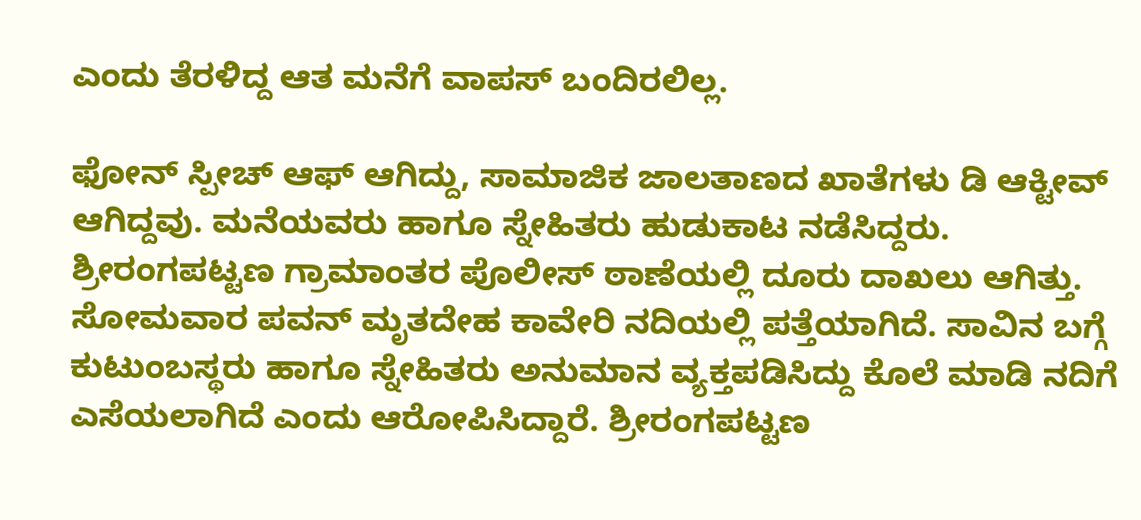ಎಂದು ತೆರಳಿದ್ದ ಆತ ಮನೆಗೆ ವಾಪಸ್ ಬಂದಿರಲಿಲ್ಲ.

ಫೋನ್ ಸ್ಪೀಚ್ ಆಫ್ ಆಗಿದ್ದು, ಸಾಮಾಜಿಕ ಜಾಲತಾಣದ ಖಾತೆಗಳು ಡಿ ಆಕ್ಟೀವ್ ಆಗಿದ್ದವು. ಮನೆಯವರು ಹಾಗೂ ಸ್ನೇಹಿತರು ಹುಡುಕಾಟ ನಡೆಸಿದ್ದರು. ಶ್ರೀರಂಗಪಟ್ಟಣ ಗ್ರಾಮಾಂತರ ಪೊಲೀಸ್ ಠಾಣೆಯಲ್ಲಿ ದೂರು ದಾಖಲು ಆಗಿತ್ತು. ಸೋಮವಾರ ಪವನ್ ಮೃತದೇಹ ಕಾವೇರಿ ನದಿಯಲ್ಲಿ ಪತ್ತೆಯಾಗಿದೆ. ಸಾವಿನ ಬಗ್ಗೆ ಕುಟುಂಬಸ್ಥರು ಹಾಗೂ ಸ್ನೇಹಿತರು ಅನುಮಾನ ವ್ಯಕ್ತಪಡಿಸಿದ್ದು ಕೊಲೆ ಮಾಡಿ ನದಿಗೆ ಎಸೆಯಲಾಗಿದೆ ಎಂದು ಆರೋಪಿಸಿದ್ದಾರೆ. ಶ್ರೀರಂಗಪಟ್ಟಣ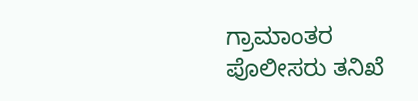ಗ್ರಾಮಾಂತರ ಪೊಲೀಸರು ತನಿಖೆ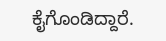ಕೈಗೊಂಡಿದ್ದಾರೆ.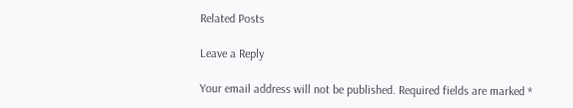Related Posts

Leave a Reply

Your email address will not be published. Required fields are marked *